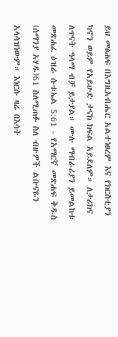ይህ መፅሐፍ በእግዚአብሔር አልተነፀረም እና የክርስቲያን ካኖን ወይም የአይሁድ ታናክ ክፍል አይደለም። ለታሪክና ለጥናት ዓላማ ብቻ ይታያል። ሙሉ ማብራሪያን ይመልከቱ መጽሐፈ ዕዝራ ሱቱኤል 5:61 - የአማርኛ መጽሐፍ ቅዱስ (ሰማንያ አሃዱ)61 ስለሚጠፉ ስለ ብዙዎች ልቡናዬን አላሳዝነውም። እነርሱ ዛሬ በእሳት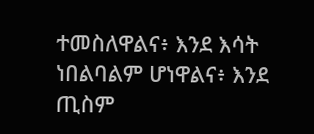ተመስለዋልና፥ እንደ እሳት ነበልባልም ሆነዋልና፥ እንደ ጢስም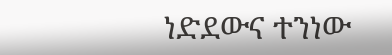ነድደውና ተንነው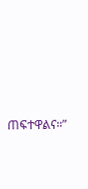ጠፍተዋልና።”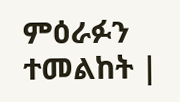ምዕራፉን ተመልከት |